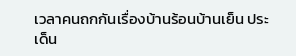เวลาคนถกกันเรื่องบ้านร้อนบ้านเย็น ประเด็น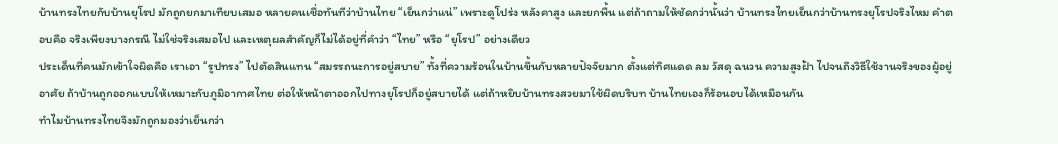บ้านทรงไทยกับบ้านยุโรป มักถูกยกมาเทียบเสมอ หลายคนเชื่อทันทีว่าบ้านไทย “เย็นกว่าแน่” เพราะดูโปร่ง หลังคาสูง และยกพื้น แต่ถ้าถามให้ชัดกว่านั้นว่า บ้านทรงไทยเย็นกว่าบ้านทรงยุโรปจริงไหม คำตอบคือ จริงเพียงบางกรณี ไม่ใช่จริงเสมอไป และเหตุผลสำคัญก็ไม่ได้อยู่ที่คำว่า “ไทย” หรือ “ยุโรป” อย่างเดียว
ประเด็นที่คนมักเข้าใจผิดคือ เราเอา “รูปทรง” ไปตัดสินแทน “สมรรถนะการอยู่สบาย” ทั้งที่ความร้อนในบ้านขึ้นกับหลายปัจจัยมาก ตั้งแต่ทิศแดด ลม วัสดุ ฉนวน ความสูงฝ้า ไปจนถึงวิธีใช้งานจริงของผู้อยู่อาศัย ถ้าบ้านถูกออกแบบให้เหมาะกับภูมิอากาศไทย ต่อให้หน้าตาออกไปทางยุโรปก็อยู่สบายได้ แต่ถ้าหยิบบ้านทรงสวยมาใช้ผิดบริบท บ้านไทยเองก็ร้อนอบได้เหมือนกัน
ทำไมบ้านทรงไทยจึงมักถูกมองว่าเย็นกว่า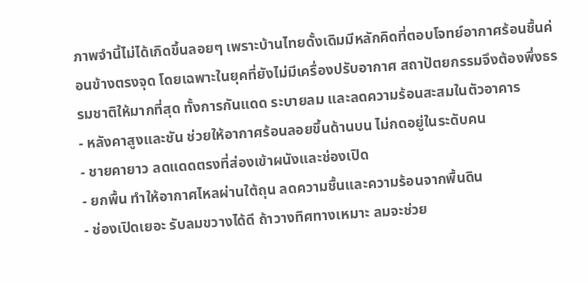ภาพจำนี้ไม่ได้เกิดขึ้นลอยๆ เพราะบ้านไทยดั้งเดิมมีหลักคิดที่ตอบโจทย์อากาศร้อนชื้นค่อนข้างตรงจุด โดยเฉพาะในยุคที่ยังไม่มีเครื่องปรับอากาศ สถาปัตยกรรมจึงต้องพึ่งธรรมชาติให้มากที่สุด ทั้งการกันแดด ระบายลม และลดความร้อนสะสมในตัวอาคาร
- หลังคาสูงและชัน ช่วยให้อากาศร้อนลอยขึ้นด้านบน ไม่กดอยู่ในระดับคน
- ชายคายาว ลดแดดตรงที่ส่องเข้าผนังและช่องเปิด
- ยกพื้น ทำให้อากาศไหลผ่านใต้ถุน ลดความชื้นและความร้อนจากพื้นดิน
- ช่องเปิดเยอะ รับลมขวางได้ดี ถ้าวางทิศทางเหมาะ ลมจะช่วย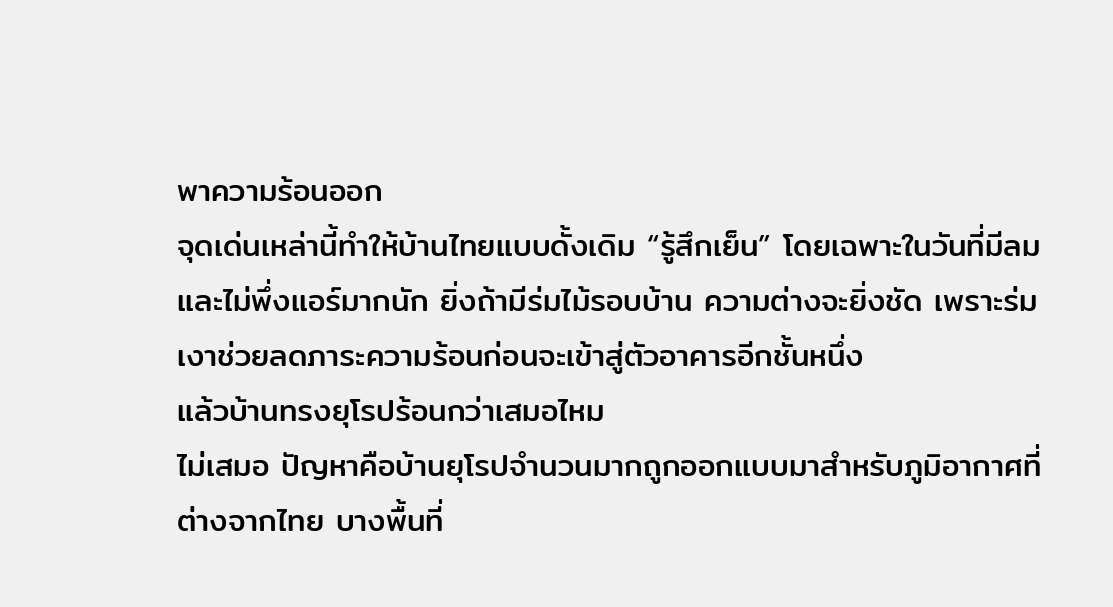พาความร้อนออก
จุดเด่นเหล่านี้ทำให้บ้านไทยแบบดั้งเดิม “รู้สึกเย็น” โดยเฉพาะในวันที่มีลมและไม่พึ่งแอร์มากนัก ยิ่งถ้ามีร่มไม้รอบบ้าน ความต่างจะยิ่งชัด เพราะร่มเงาช่วยลดภาระความร้อนก่อนจะเข้าสู่ตัวอาคารอีกชั้นหนึ่ง
แล้วบ้านทรงยุโรปร้อนกว่าเสมอไหม
ไม่เสมอ ปัญหาคือบ้านยุโรปจำนวนมากถูกออกแบบมาสำหรับภูมิอากาศที่ต่างจากไทย บางพื้นที่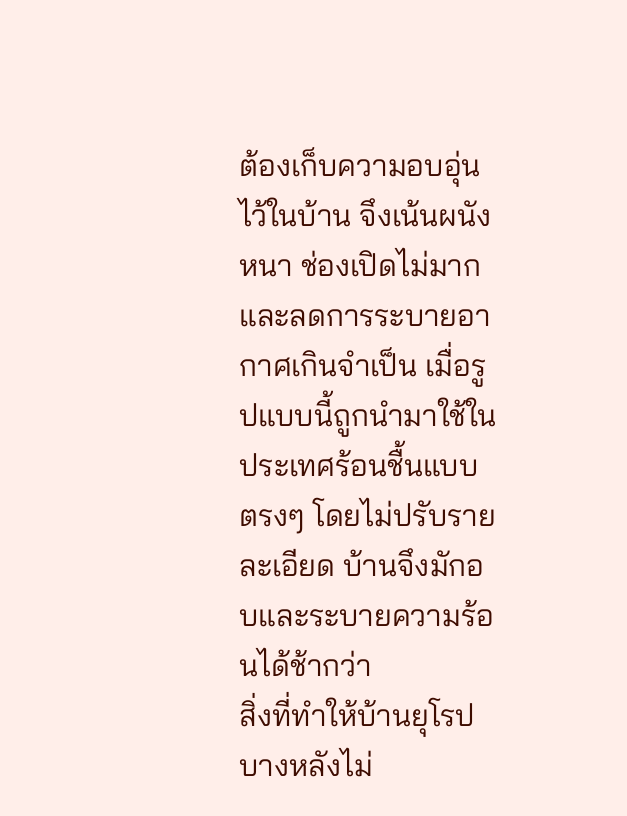ต้องเก็บความอบอุ่นไว้ในบ้าน จึงเน้นผนังหนา ช่องเปิดไม่มาก และลดการระบายอากาศเกินจำเป็น เมื่อรูปแบบนี้ถูกนำมาใช้ในประเทศร้อนชื้นแบบตรงๆ โดยไม่ปรับรายละเอียด บ้านจึงมักอบและระบายความร้อนได้ช้ากว่า
สิ่งที่ทำให้บ้านยุโรปบางหลังไม่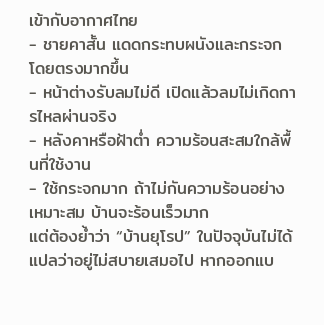เข้ากับอากาศไทย
- ชายคาสั้น แดดกระทบผนังและกระจกโดยตรงมากขึ้น
- หน้าต่างรับลมไม่ดี เปิดแล้วลมไม่เกิดการไหลผ่านจริง
- หลังคาหรือฝ้าต่ำ ความร้อนสะสมใกล้พื้นที่ใช้งาน
- ใช้กระจกมาก ถ้าไม่กันความร้อนอย่างเหมาะสม บ้านจะร้อนเร็วมาก
แต่ต้องย้ำว่า “บ้านยุโรป” ในปัจจุบันไม่ได้แปลว่าอยู่ไม่สบายเสมอไป หากออกแบ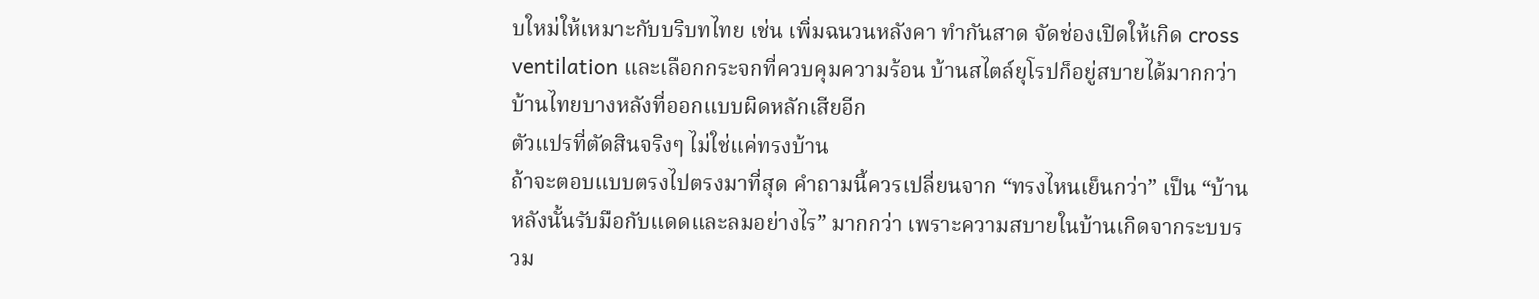บใหม่ให้เหมาะกับบริบทไทย เช่น เพิ่มฉนวนหลังคา ทำกันสาด จัดช่องเปิดให้เกิด cross ventilation และเลือกกระจกที่ควบคุมความร้อน บ้านสไตล์ยุโรปก็อยู่สบายได้มากกว่าบ้านไทยบางหลังที่ออกแบบผิดหลักเสียอีก
ตัวแปรที่ตัดสินจริงๆ ไม่ใช่แค่ทรงบ้าน
ถ้าจะตอบแบบตรงไปตรงมาที่สุด คำถามนี้ควรเปลี่ยนจาก “ทรงไหนเย็นกว่า” เป็น “บ้านหลังนั้นรับมือกับแดดและลมอย่างไร” มากกว่า เพราะความสบายในบ้านเกิดจากระบบรวม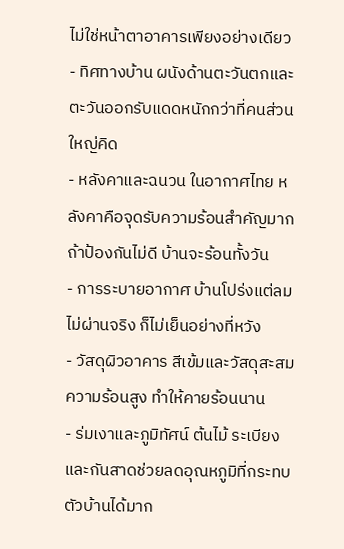ไม่ใช่หน้าตาอาคารเพียงอย่างเดียว
- ทิศทางบ้าน ผนังด้านตะวันตกและตะวันออกรับแดดหนักกว่าที่คนส่วนใหญ่คิด
- หลังคาและฉนวน ในอากาศไทย หลังคาคือจุดรับความร้อนสำคัญมาก ถ้าป้องกันไม่ดี บ้านจะร้อนทั้งวัน
- การระบายอากาศ บ้านโปร่งแต่ลมไม่ผ่านจริง ก็ไม่เย็นอย่างที่หวัง
- วัสดุผิวอาคาร สีเข้มและวัสดุสะสมความร้อนสูง ทำให้คายร้อนนาน
- ร่มเงาและภูมิทัศน์ ต้นไม้ ระเบียง และกันสาดช่วยลดอุณหภูมิที่กระทบตัวบ้านได้มาก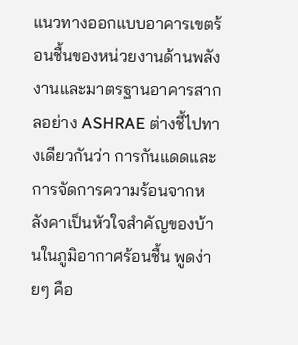แนวทางออกแบบอาคารเขตร้อนชื้นของหน่วยงานด้านพลังงานและมาตรฐานอาคารสากลอย่าง ASHRAE ต่างชี้ไปทางเดียวกันว่า การกันแดดและการจัดการความร้อนจากหลังคาเป็นหัวใจสำคัญของบ้านในภูมิอากาศร้อนชื้น พูดง่ายๆ คือ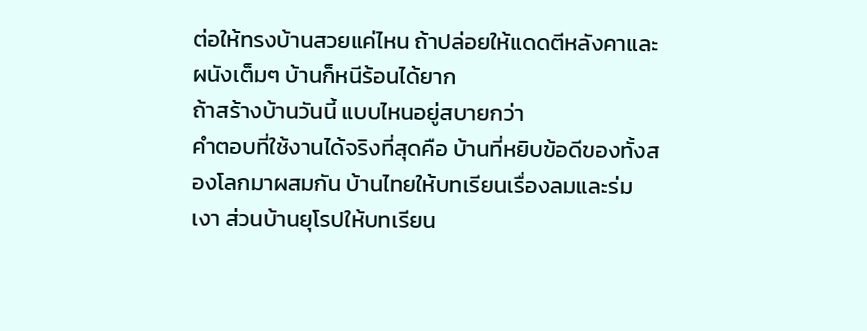ต่อให้ทรงบ้านสวยแค่ไหน ถ้าปล่อยให้แดดตีหลังคาและผนังเต็มๆ บ้านก็หนีร้อนได้ยาก
ถ้าสร้างบ้านวันนี้ แบบไหนอยู่สบายกว่า
คำตอบที่ใช้งานได้จริงที่สุดคือ บ้านที่หยิบข้อดีของทั้งสองโลกมาผสมกัน บ้านไทยให้บทเรียนเรื่องลมและร่มเงา ส่วนบ้านยุโรปให้บทเรียน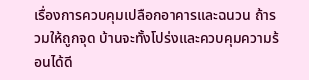เรื่องการควบคุมเปลือกอาคารและฉนวน ถ้ารวมให้ถูกจุด บ้านจะทั้งโปร่งและควบคุมความร้อนได้ดี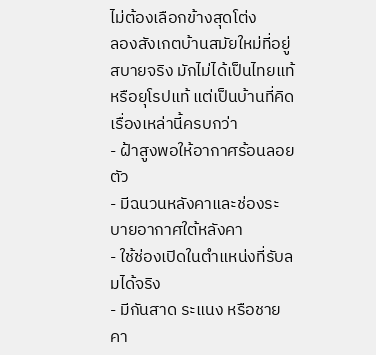ไม่ต้องเลือกข้างสุดโต่ง
ลองสังเกตบ้านสมัยใหม่ที่อยู่สบายจริง มักไม่ได้เป็นไทยแท้หรือยุโรปแท้ แต่เป็นบ้านที่คิดเรื่องเหล่านี้ครบกว่า
- ฝ้าสูงพอให้อากาศร้อนลอยตัว
- มีฉนวนหลังคาและช่องระบายอากาศใต้หลังคา
- ใช้ช่องเปิดในตำแหน่งที่รับลมได้จริง
- มีกันสาด ระแนง หรือชายคา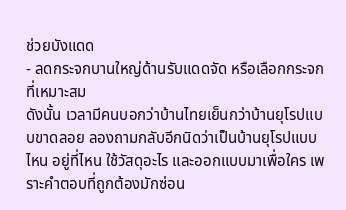ช่วยบังแดด
- ลดกระจกบานใหญ่ด้านรับแดดจัด หรือเลือกกระจกที่เหมาะสม
ดังนั้น เวลามีคนบอกว่าบ้านไทยเย็นกว่าบ้านยุโรปแบบขาดลอย ลองถามกลับอีกนิดว่าเป็นบ้านยุโรปแบบไหน อยู่ที่ไหน ใช้วัสดุอะไร และออกแบบมาเพื่อใคร เพราะคำตอบที่ถูกต้องมักซ่อน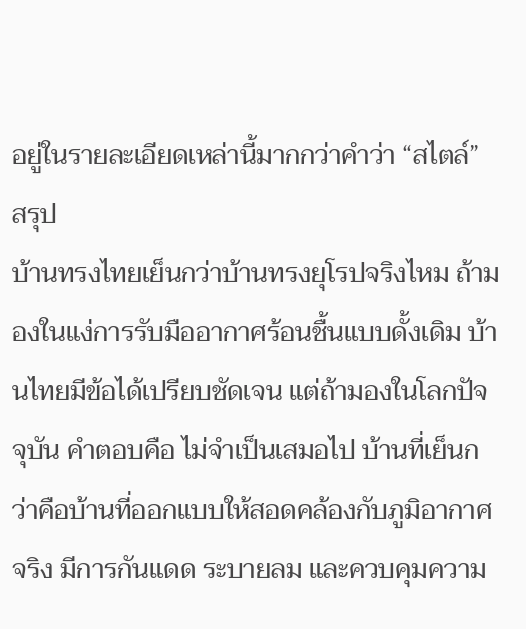อยู่ในรายละเอียดเหล่านี้มากกว่าคำว่า “สไตล์”
สรุป
บ้านทรงไทยเย็นกว่าบ้านทรงยุโรปจริงไหม ถ้ามองในแง่การรับมืออากาศร้อนชื้นแบบดั้งเดิม บ้านไทยมีข้อได้เปรียบชัดเจน แต่ถ้ามองในโลกปัจจุบัน คำตอบคือ ไม่จำเป็นเสมอไป บ้านที่เย็นกว่าคือบ้านที่ออกแบบให้สอดคล้องกับภูมิอากาศจริง มีการกันแดด ระบายลม และควบคุมความ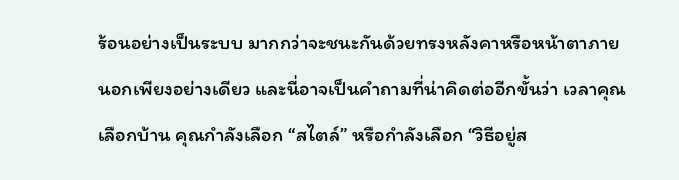ร้อนอย่างเป็นระบบ มากกว่าจะชนะกันด้วยทรงหลังคาหรือหน้าตาภายนอกเพียงอย่างเดียว และนี่อาจเป็นคำถามที่น่าคิดต่ออีกขั้นว่า เวลาคุณเลือกบ้าน คุณกำลังเลือก “สไตล์” หรือกำลังเลือก “วิธีอยู่ส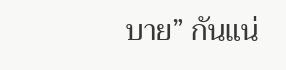บาย” กันแน่